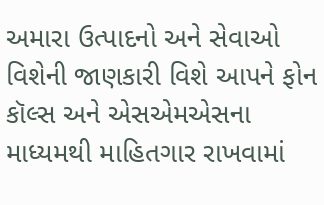અમારા ઉત્પાદનો અને સેવાઓ વિશેની જાણકારી વિશે આપને ફોન કૉલ્સ અને એસએમએસના માધ્યમથી માહિતગાર રાખવામાં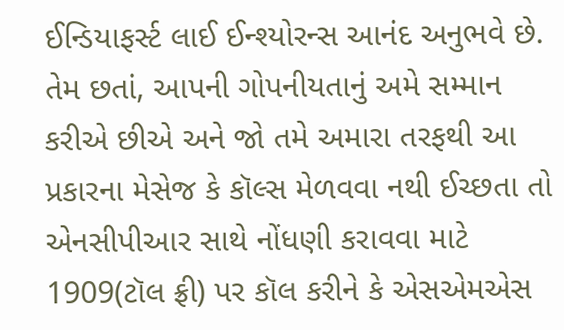ઈન્ડિયાફર્સ્ટ લાઈ ઈન્શ્યોરન્સ આનંદ અનુભવે છે.
તેમ છતાં, આપની ગોપનીયતાનું અમે સમ્માન કરીએ છીએ અને જો તમે અમારા તરફથી આ પ્રકારના મેસેજ કે કૉલ્સ મેળવવા નથી ઈચ્છતા તો એનસીપીઆર સાથે નોંધણી કરાવવા માટે 1909(ટૉલ ફ્રી) પર કૉલ કરીને કે એસએમએસ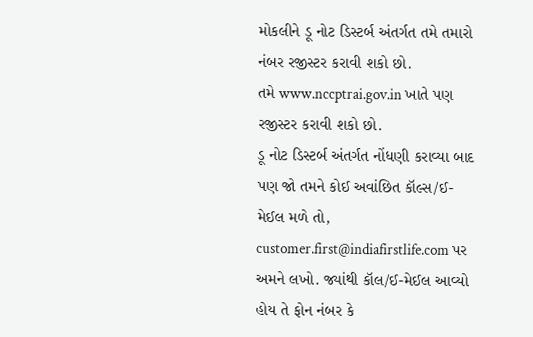મોકલીને ડૂ નોટ ડિસ્ટર્બ અંતર્ગત તમે તમારો નંબર રજીસ્ટર કરાવી શકો છો.
તમે www.nccptrai.gov.in ખાતે પણ રજીસ્ટર કરાવી શકો છો.
ડૂ નોટ ડિસ્ટર્બ અંતર્ગત નોંધણી કરાવ્યા બાદ પણ જો તમને કોઈ અવાંછિત કૉલ્સ/ઈ-મેઈલ મળે તો, customer.first@indiafirstlife.com પર અમને લખો. જ્યાંથી કૉલ/ઈ-મેઈલ આવ્યો હોય તે ફોન નંબર કે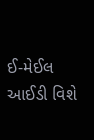ઈ-મેઈલ આઈડી વિશે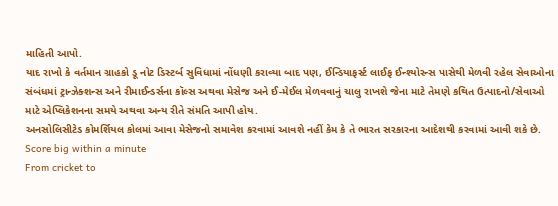માહિતી આપો.
યાદ રાખો કે વર્તમાન ગ્રાહકો ડૂ નોટ ડિસ્ટર્બ સુવિધામાં નોંધણી કરાવ્યા બાદ પણ, ઈન્ડિયાફર્સ્ટ લાઈફ ઈન્શ્યોરન્સ પાસેથી મેળવી રહેલ સેવાઓના સંબંધમાં ટ્રાન્ઝેક્શન્સ અને રીમાઈન્ડર્સના કૉલ્સ અથવા મેસેજ અને ઈ-મેઈલ મેળવવાનું ચાલુ રાખશે જેના માટે તેમણે કથિત ઉત્પાદનો/સેવાઓ માટે એપ્લિકેશનના સમયે અથવા અન્ય રીતે સંમતિ આપી હોય.
અનસોલિસીટેડ કોમર્શિયલ કોલમાં આવા મેસેજનો સમાવેશ કરવામાં આવશે નહીં કેમ કે તે ભારત સરકારના આદેશથી કરવામાં આવી શકે છે.
Score big within a minute
From cricket to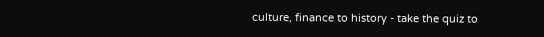culture, finance to history - take the quiz to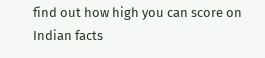find out how high you can score on Indian facts